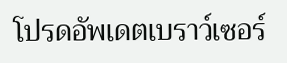โปรดอัพเดตเบราว์เซอร์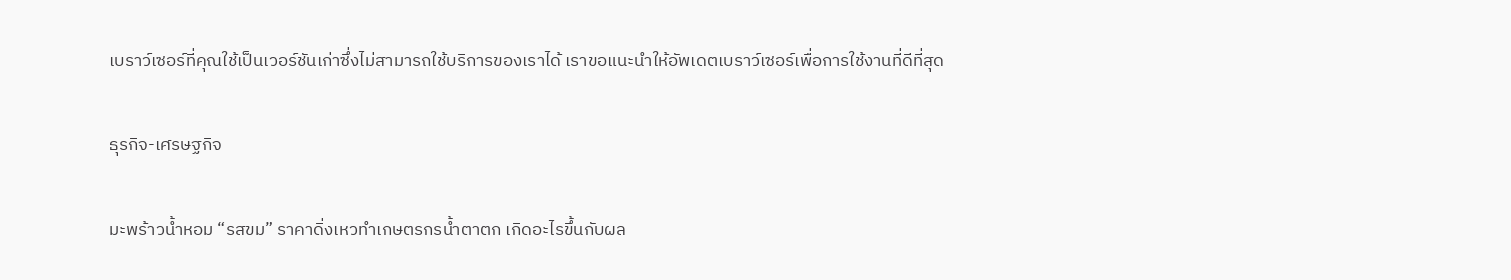เบราว์เซอร์ที่คุณใช้เป็นเวอร์ชันเก่าซึ่งไม่สามารถใช้บริการของเราได้ เราขอแนะนำให้อัพเดตเบราว์เซอร์เพื่อการใช้งานที่ดีที่สุด

ธุรกิจ-เศรษฐกิจ

มะพร้าวน้ำหอม “รสขม” ราคาดิ่งเหวทำเกษตรกรน้ำตาตก เกิดอะไรขึ้นกับผล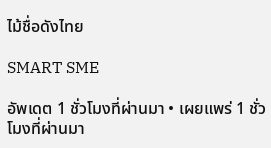ไม้ชื่อดังไทย

SMART SME

อัพเดต 1 ชั่วโมงที่ผ่านมา • เผยแพร่ 1 ชั่วโมงที่ผ่านมา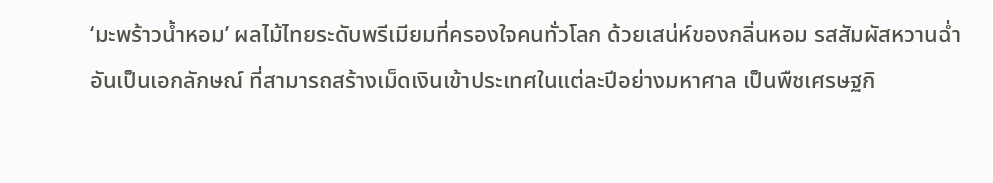‘มะพร้าวน้ำหอม’ ผลไม้ไทยระดับพรีเมียมที่ครองใจคนทั่วโลก ด้วยเสน่ห์ของกลิ่นหอม รสสัมผัสหวานฉ่ำอันเป็นเอกลักษณ์ ที่สามารถสร้างเม็ดเงินเข้าประเทศในแต่ละปีอย่างมหาศาล เป็นพืชเศรษฐกิ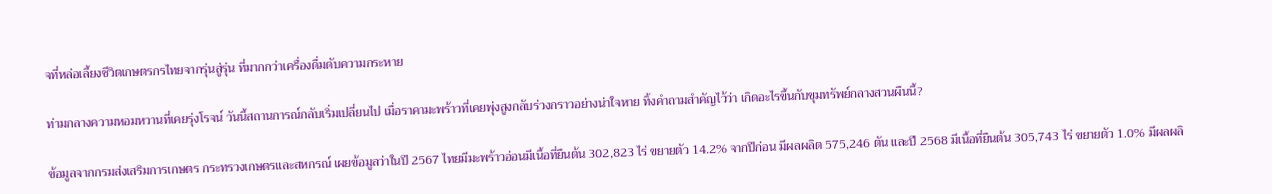จที่หล่อเลี้ยงชีวิตเกษตรกรไทยจากรุ่นสู่รุ่น ที่มากกว่าเครื่องดื่มดับความกระหาย

ท่ามกลางความหอมหวานที่เคยรุ่งโรจน์ วันนี้สถานการณ์กลับเริ่มเปลี่ยนไป เมื่อราคามะพร้าวที่เคยพุ่งสูงกลับร่วงกราวอย่างน่าใจหาย ทิ้งคำถามสำคัญไว้ว่า เกิดอะไรขึ้นกับขุมทรัพย์กลางสวนผืนนี้?

ข้อมูลจากกรมส่งเสริมการเกษตร กระทรวงเกษตรและสหกรณ์ เผยข้อมูลว่าในปี 2567 ไทยมีมะพร้าวอ่อนมีเนื้อที่ยืนต้น 302,823 ไร่ ขยายตัว 14.2% จากปีก่อน มีผลผลิต 575,246 ตัน และปี 2568 มีเนื้อที่ยืนต้น 305,743 ไร่ ขยายตัว 1.0% มีผลผลิ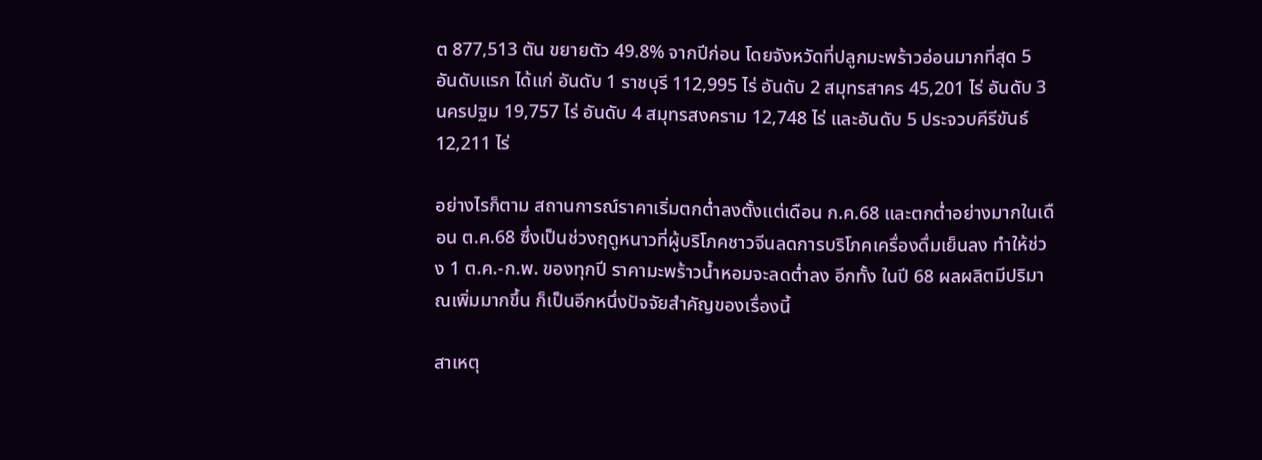ต 877,513 ตัน ขยายตัว 49.8% จากปีก่อน โดยจังหวัดที่ปลูกมะพร้าวอ่อนมากที่สุด 5 อันดับแรก ได้แก่ อันดับ 1 ราชบุรี 112,995 ไร่ อันดับ 2 สมุทรสาคร 45,201 ไร่ อันดับ 3 นครปฐม 19,757 ไร่ อันดับ 4 สมุทรสงคราม 12,748 ไร่ และอันดับ 5 ประจวบคีรีขันธ์ 12,211 ไร่

อย่างไรก็ตาม สถานการณ์ราคาเริ่มตกต่ำลงตั้งแต่เดือน ก.ค.68 และตกต่ำอย่างมากในเดือน ต.ค.68 ซึ่งเป็นช่วงฤดูหนาวที่ผู้บริโภคชาวจีนลดการบริโภคเครื่องดื่มเย็นลง ทำให้ช่วง 1 ต.ค.-ก.พ. ของทุกปี ราคามะพร้าวน้ำหอมจะลดต่ำลง อีกทั้ง ในปี 68 ผลผลิตมีปริมาณเพิ่มมากขึ้น ก็เป็นอีกหนึ่งปัจจัยสำคัญของเรื่องนี้

สาเหตุ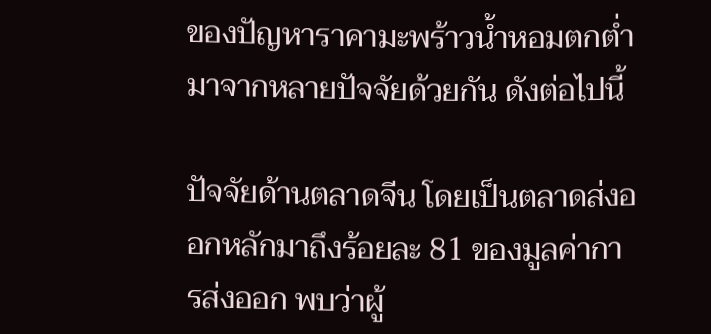ของปัญหาราคามะพร้าวน้ำหอมตกต่ำ มาจากหลายปัจจัยด้วยกัน ดังต่อไปนี้

ปัจจัยด้านตลาดจีน โดยเป็นตลาดส่งออกหลักมาถึงร้อยละ 81 ของมูลค่าการส่งออก พบว่าผู้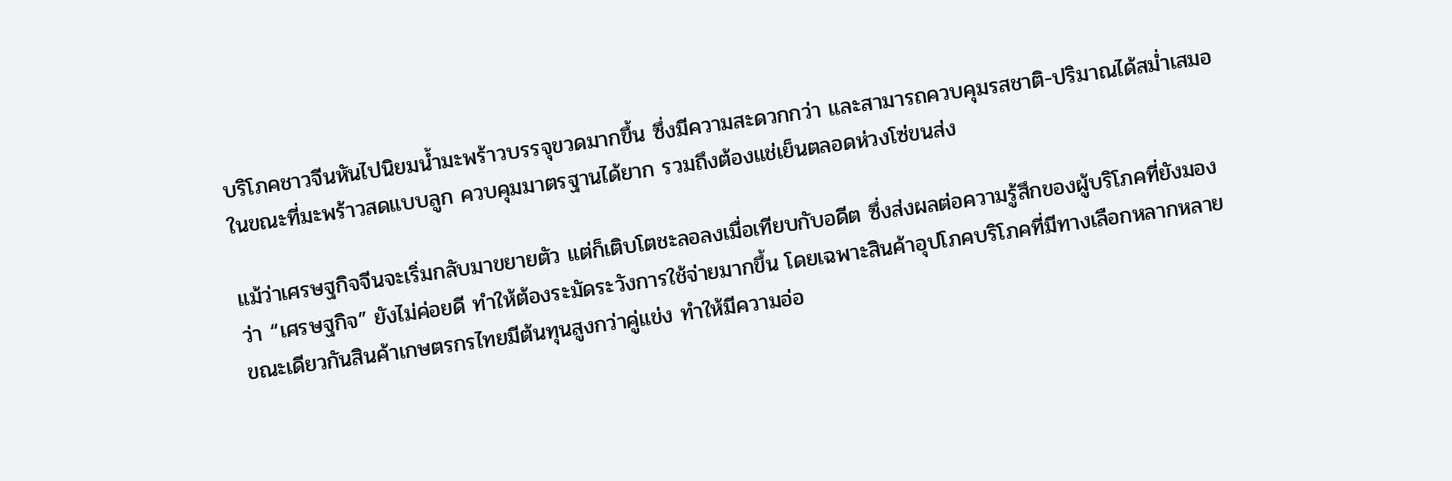บริโภคชาวจีนหันไปนิยมน้ำมะพร้าวบรรจุขวดมากขึ้น ซึ่งมีความสะดวกกว่า และสามารถควบคุมรสชาติ-ปริมาณได้สม่ำเสมอ ในขณะที่มะพร้าวสดแบบลูก ควบคุมมาตรฐานได้ยาก รวมถึงต้องแช่เย็นตลอดห่วงโซ่ขนส่ง

แม้ว่าเศรษฐกิจจีนจะเริ่มกลับมาขยายตัว แต่ก็เติบโตชะลอลงเมื่อเทียบกับอดีต ซึ่งส่งผลต่อความรู้สึกของผู้บริโภคที่ยังมองว่า “เศรษฐกิจ” ยังไม่ค่อยดี ทำให้ต้องระมัดระวังการใช้จ่ายมากขึ้น โดยเฉพาะสินค้าอุปโภคบริโภคที่มีทางเลือกหลากหลาย ขณะเดียวกันสินค้าเกษตรกรไทยมีต้นทุนสูงกว่าคู่แข่ง ทำให้มีความอ่อ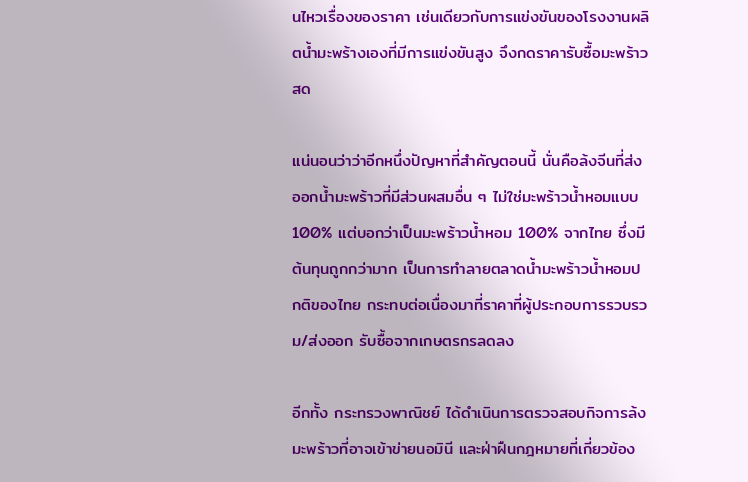นไหวเรื่องของราคา เช่นเดียวกับการแข่งขันของโรงงานผลิตน้ำมะพร้างเองที่มีการแข่งขันสูง จึงกดราคารับซื้อมะพร้าวสด

แน่นอนว่าว่าอีกหนึ่งปัญหาที่สำคัญตอนนี้ นั่นคือล้งจีนที่ส่งออกน้ำมะพร้าวที่มีส่วนผสมอื่น ๆ ไม่ใช่มะพร้าวน้ำหอมแบบ 100% แต่บอกว่าเป็นมะพร้าวน้ำหอม 100% จากไทย ซึ่งมีต้นทุนถูกกว่ามาก เป็นการทำลายตลาดน้ำมะพร้าวน้ำหอมปกติของไทย กระทบต่อเนื่องมาที่ราคาที่ผู้ประกอบการรวบรวม/ส่งออก รับซื้อจากเกษตรกรลดลง

อีกทั้ง กระทรวงพาณิชย์ ได้ดำเนินการตรวจสอบกิจการล้งมะพร้าวที่อาจเข้าข่ายนอมินี และฝ่าฝืนกฎหมายที่เกี่ยวข้อง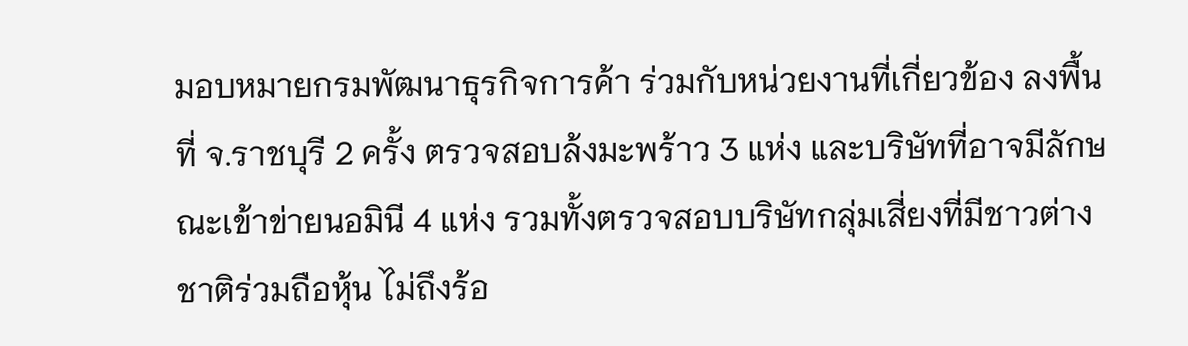มอบหมายกรมพัฒนาธุรกิจการค้า ร่วมกับหน่วยงานที่เกี่ยวข้อง ลงพื้นที่ จ.ราชบุรี 2 ครั้ง ตรวจสอบล้งมะพร้าว 3 แห่ง และบริษัทที่อาจมีลักษณะเข้าข่ายนอมินี 4 แห่ง รวมทั้งตรวจสอบบริษัทกลุ่มเสี่ยงที่มีชาวต่างชาติร่วมถือหุ้น ไม่ถึงร้อ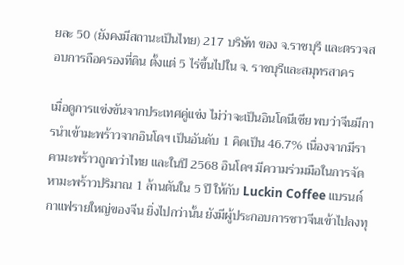ยละ 50 (ยังคงมีสถานะเป็นไทย) 217 บริษัท ของ จ.ราชบุรี และตรวจสอบการถือครองที่ดิน ตั้งแต่ 5 ไร่ขึ้นไปใน จ. ราชบุรีและสมุทรสาคร

เมื่อดูการแข่งขันจากประเทศคู่แข่ง ไม่ว่าจะเป็นอินโดนีเซีย พบว่าจีนมีการนำเข้ามะพร้าวจากอินโดฯ เป็นอันดับ 1 คิดเป็น 46.7% เนื่องจากมีราคามะพร้าวถูกกว่าไทย และในปี 2568 อินโดฯ มีความร่วมมือในการจัดหามะพร้าวปริมาณ 1 ล้านตันใน 5 ปี ให้กับ Luckin Coffee แบรนด์กาแฟรายใหญ่ของจีน ยิ่งไปกว่านั้น ยังมีผู้ประกอบการชาวจีนเข้าไปลงทุ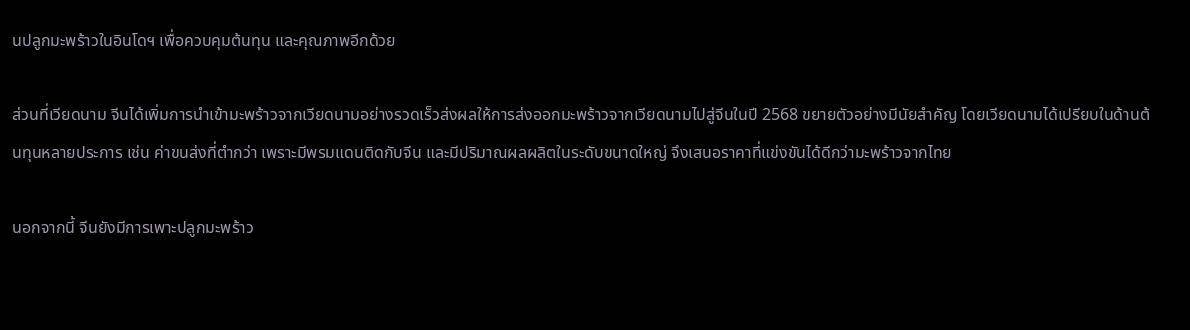นปลูกมะพร้าวในอินโดฯ เพื่อควบคุมต้นทุน และคุณภาพอีกด้วย

ส่วนที่เวียดนาม จีนได้เพิ่มการนำเข้ามะพร้าวจากเวียดนามอย่างรวดเร็วส่งผลให้การส่งออกมะพร้าวจากเวียดนามไปสู่จีนในปี 2568 ขยายตัวอย่างมีนัยสำคัญ โดยเวียดนามได้เปรียบในด้านต้นทุนหลายประการ เช่น ค่าขนส่งที่ตำกว่า เพราะมีพรมแดนติดกับจีน และมีปริมาณผลผลิตในระดับขนาดใหญ่ จึงเสนอราคาที่แข่งขันได้ดีกว่ามะพร้าวจากไทย

นอกจากนี้ จีนยังมีการเพาะปลูกมะพร้าว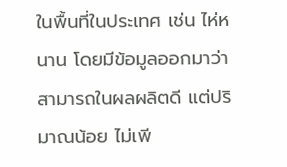ในพื้นที่ในประเทศ เช่น ไห่หนาน โดยมีข้อมูลออกมาว่าสามารถในผลผลิตดี แต่ปริมาณน้อย ไม่เพี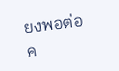ยงพอต่อค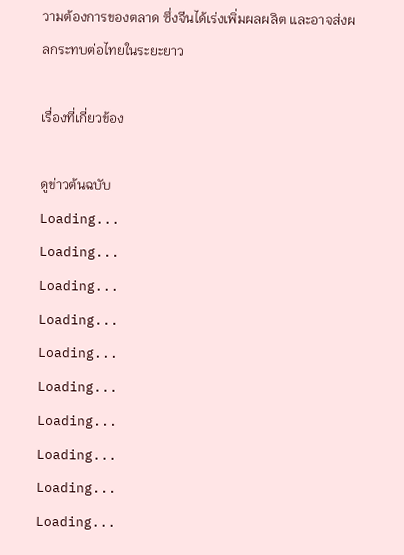วามต้องการของตลาด ซึ่งจีนได้เร่งเพิ่มผลผลิต และอาจส่งผลกระทบต่อไทยในระยะยาว

เรื่องที่เกี่ยวข้อง

ดูข่าวต้นฉบับ
Loading...
Loading...
Loading...
Loading...
Loading...
Loading...
Loading...
Loading...
Loading...
Loading...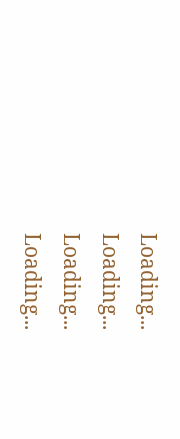Loading...
Loading...
Loading...
Loading...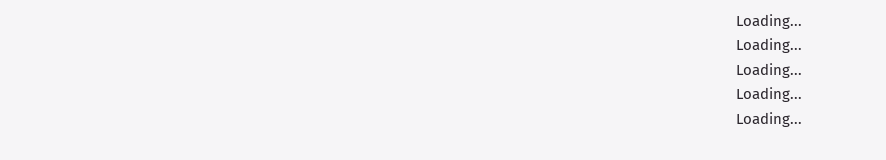Loading...
Loading...
Loading...
Loading...
Loading...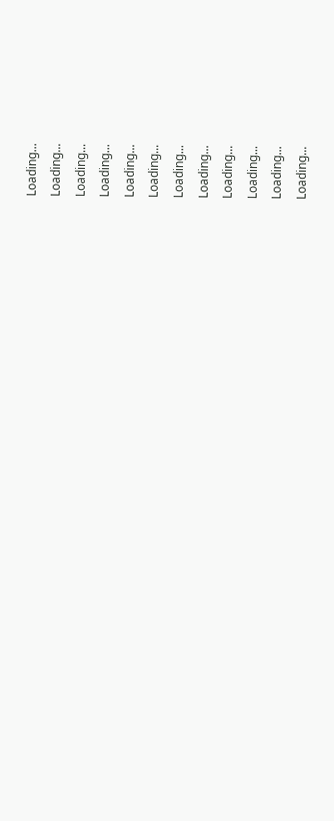Loading...
Loading...
Loading...
Loading...
Loading...
Loading...
Loading...
Loading...
Loading...
Loading...
Loading...
Loading...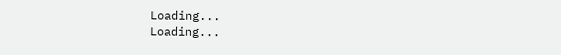Loading...
Loading...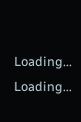Loading...
Loading...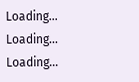Loading...
Loading...
Loading...